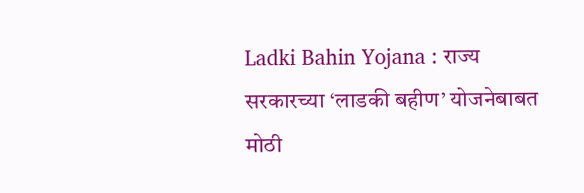Ladki Bahin Yojana : राज्य सरकारच्या ‘लाडकी बहीण’ योजनेबाबत मोठी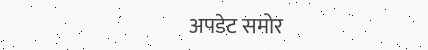अपडेट समोर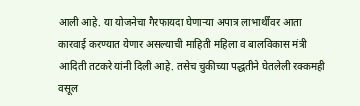आली आहे. या योजनेचा गैरफायदा घेणाऱ्या अपात्र लाभार्थींवर आता कारवाई करण्यात येणार असल्याची माहिती महिला व बालविकास मंत्री आदिती तटकरे यांनी दिली आहे. तसेच चुकीच्या पद्धतीने घेतलेली रक्कमही वसूल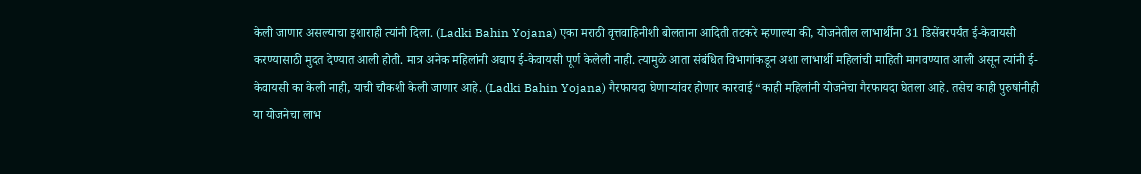केली जाणार असल्याचा इशाराही त्यांनी दिला. (Ladki Bahin Yojana) एका मराठी वृत्तवाहिनीशी बोलताना आदिती तटकरे म्हणाल्या की, योजनेतील लाभार्थींना 31 डिसेंबरपर्यंत ई-केवायसी करण्यासाठी मुदत देण्यात आली होती. मात्र अनेक महिलांनी अद्याप ई-केवायसी पूर्ण केलेली नाही. त्यामुळे आता संबंधित विभागांकडून अशा लाभार्थी महिलांची माहिती मागवण्यात आली असून त्यांनी ई-केवायसी का केली नाही, याची चौकशी केली जाणार आहे. (Ladki Bahin Yojana) गैरफायदा घेणाऱ्यांवर होणार कारवाई “काही महिलांनी योजनेचा गैरफायदा घेतला आहे. तसेच काही पुरुषांनीही या योजनेचा लाभ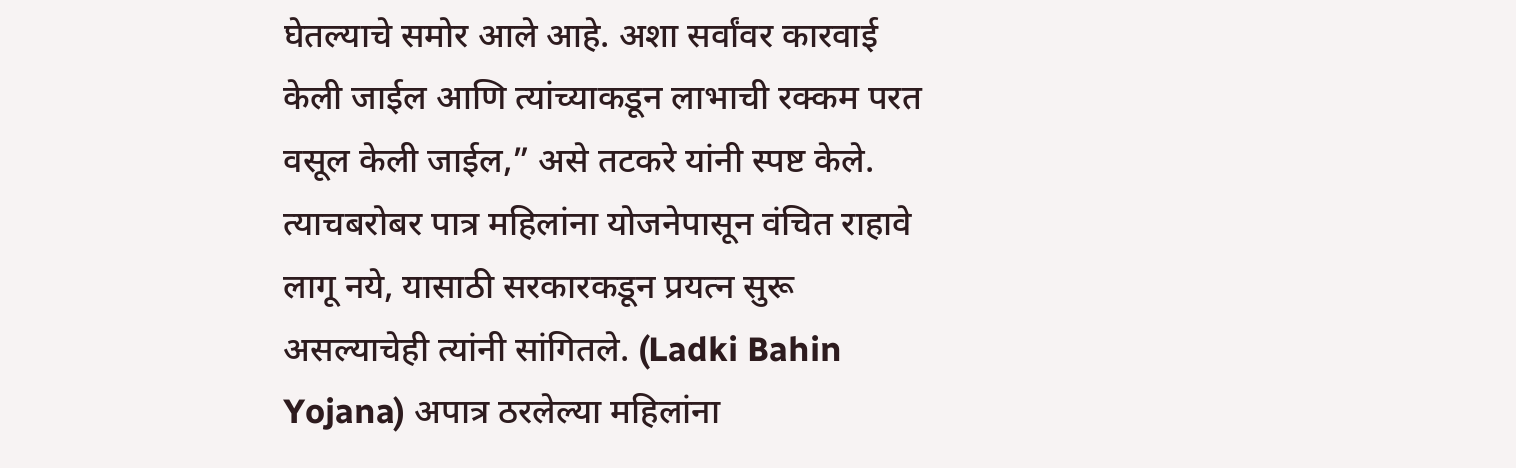घेतल्याचे समोर आले आहे. अशा सर्वांवर कारवाई केली जाईल आणि त्यांच्याकडून लाभाची रक्कम परत वसूल केली जाईल,” असे तटकरे यांनी स्पष्ट केले. त्याचबरोबर पात्र महिलांना योजनेपासून वंचित राहावे लागू नये, यासाठी सरकारकडून प्रयत्न सुरू असल्याचेही त्यांनी सांगितले. (Ladki Bahin Yojana) अपात्र ठरलेल्या महिलांना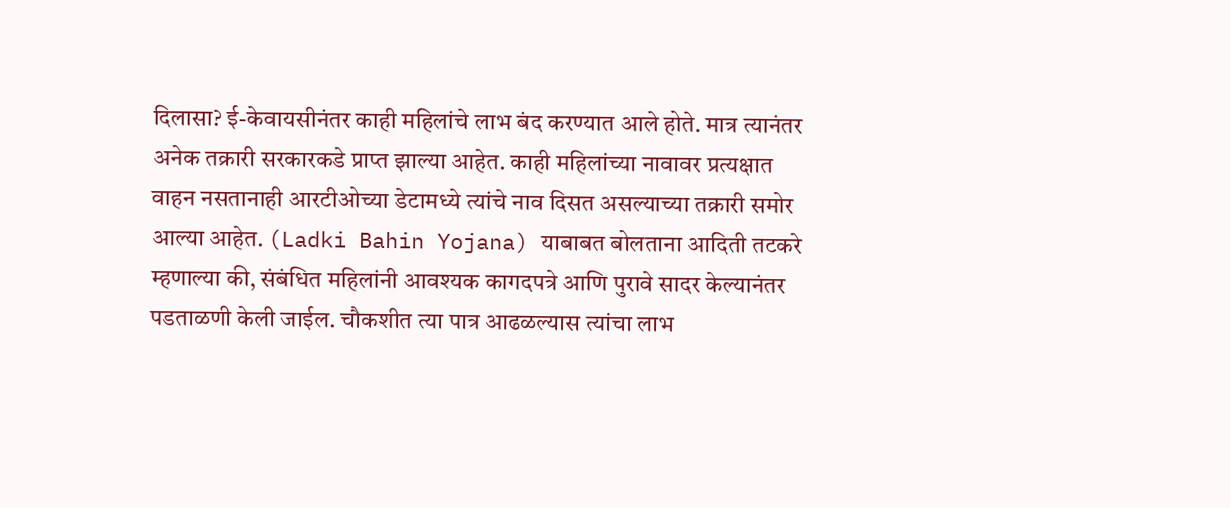दिलासा? ई-केवायसीनंतर काही महिलांचे लाभ बंद करण्यात आले होते. मात्र त्यानंतर अनेक तक्रारी सरकारकडे प्राप्त झाल्या आहेत. काही महिलांच्या नावावर प्रत्यक्षात वाहन नसतानाही आरटीओच्या डेटामध्ये त्यांचे नाव दिसत असल्याच्या तक्रारी समोर आल्या आहेत. (Ladki Bahin Yojana) याबाबत बोलताना आदिती तटकरे म्हणाल्या की, संबंधित महिलांनी आवश्यक कागदपत्रे आणि पुरावे सादर केल्यानंतर पडताळणी केली जाईल. चौकशीत त्या पात्र आढळल्यास त्यांचा लाभ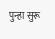पुन्हा सुरू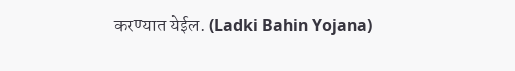करण्यात येईल. (Ladki Bahin Yojana)